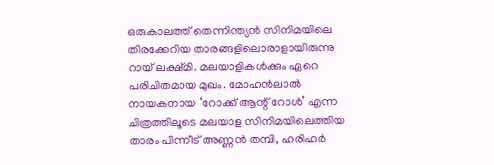ഒരുകാലത്ത് തെന്നിന്ത്യൻ സിനിമയിലെ തിരക്കേറിയ താരങ്ങളിലൊരാളായിരുന്നു റായ് ലക്ഷ്മി. മലയാളികൾക്കും ഏറെ പരിചിതമായ മുഖം. മോഹൻലാൽ നായകനായ ‘റോക്ക് ആന്റ് റോൾ’ എന്ന ചിത്രത്തിലൂടെ മലയാള സിനിമയിലെത്തിയ താരം പിന്നീട് അണ്ണൻ തമ്പി, ഹരിഹർ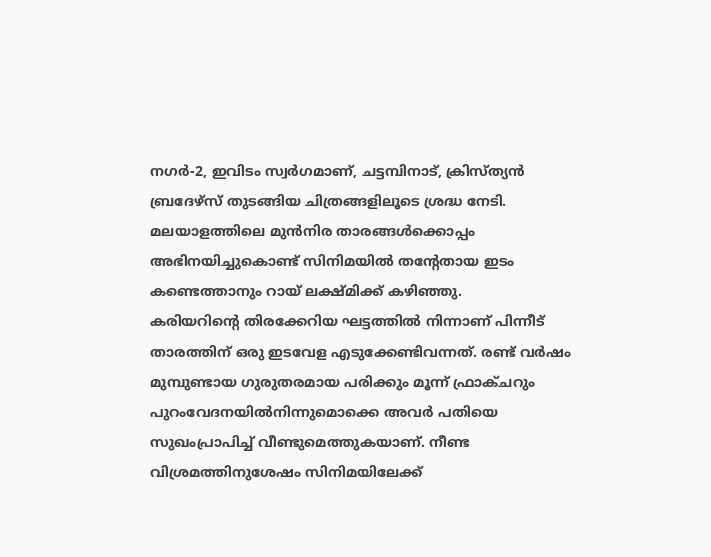നഗർ-2, ഇവിടം സ്വർഗമാണ്, ചട്ടമ്പിനാട്, ക്രിസ്ത്യൻ ബ്രദേഴ്സ് തുടങ്ങിയ ചിത്രങ്ങളിലൂടെ ശ്രദ്ധ നേടി. മലയാളത്തിലെ മുൻനിര താരങ്ങൾക്കൊപ്പം അഭിനയിച്ചുകൊണ്ട് സിനിമയിൽ തന്റേതായ ഇടം കണ്ടെത്താനും റായ് ലക്ഷ്മിക്ക് കഴിഞ്ഞു.
കരിയറിന്റെ തിരക്കേറിയ ഘട്ടത്തിൽ നിന്നാണ് പിന്നീട് താരത്തിന് ഒരു ഇടവേള എടുക്കേണ്ടിവന്നത്. രണ്ട് വർഷം മുമ്പുണ്ടായ ഗുരുതരമായ പരിക്കും മൂന്ന് ഫ്രാക്ചറും പുറംവേദനയിൽനിന്നുമൊക്കെ അവർ പതിയെ സുഖംപ്രാപിച്ച് വീണ്ടുമെത്തുകയാണ്. നീണ്ട വിശ്രമത്തിനുശേഷം സിനിമയിലേക്ക്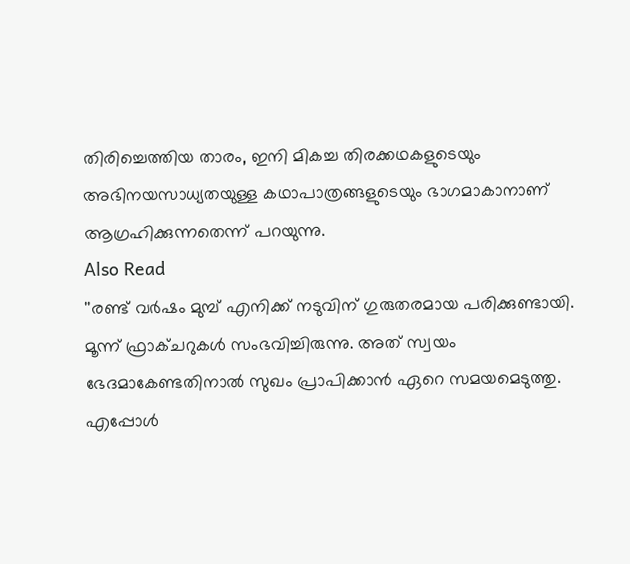തിരിച്ചെത്തിയ താരം, ഇനി മികച്ച തിരക്കഥകളുടെയും അഭിനയസാധ്യതയുള്ള കഥാപാത്രങ്ങളുടെയും ഭാഗമാകാനാണ് ആഗ്രഹിക്കുന്നതെന്ന് പറയുന്നു.
Also Read
''രണ്ട് വർഷം മുമ്പ് എനിക്ക് നടുവിന് ഗുരുതരമായ പരിക്കുണ്ടായി. മൂന്ന് ഫ്രാക്ചറുകൾ സംഭവിച്ചിരുന്നു. അത് സ്വയം ഭേദമാകേണ്ടതിനാൽ സുഖം പ്രാപിക്കാൻ ഏറെ സമയമെടുത്തു. എപ്പോൾ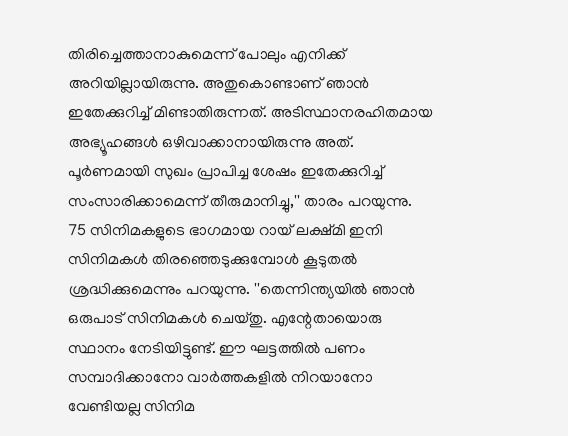തിരിച്ചെത്താനാകുമെന്ന് പോലും എനിക്ക് അറിയില്ലായിരുന്നു. അതുകൊണ്ടാണ് ഞാൻ ഇതേക്കുറിച്ച് മിണ്ടാതിരുന്നത്. അടിസ്ഥാനരഹിതമായ അഭ്യൂഹങ്ങൾ ഒഴിവാക്കാനായിരുന്നു അത്. പൂർണമായി സുഖം പ്രാപിച്ച ശേഷം ഇതേക്കുറിച്ച് സംസാരിക്കാമെന്ന് തീരുമാനിച്ചു,'' താരം പറയുന്നു.
75 സിനിമകളുടെ ഭാഗമായ റായ് ലക്ഷ്മി ഇനി സിനിമകൾ തിരഞ്ഞെടുക്കുമ്പോൾ കൂടുതൽ ശ്രദ്ധിക്കുമെന്നും പറയുന്നു. ''തെന്നിന്ത്യയിൽ ഞാൻ ഒരുപാട് സിനിമകൾ ചെയ്തു. എന്റേതായൊരു സ്ഥാനം നേടിയിട്ടുണ്ട്. ഈ ഘട്ടത്തിൽ പണം സമ്പാദിക്കാനോ വാർത്തകളിൽ നിറയാനോ വേണ്ടിയല്ല സിനിമ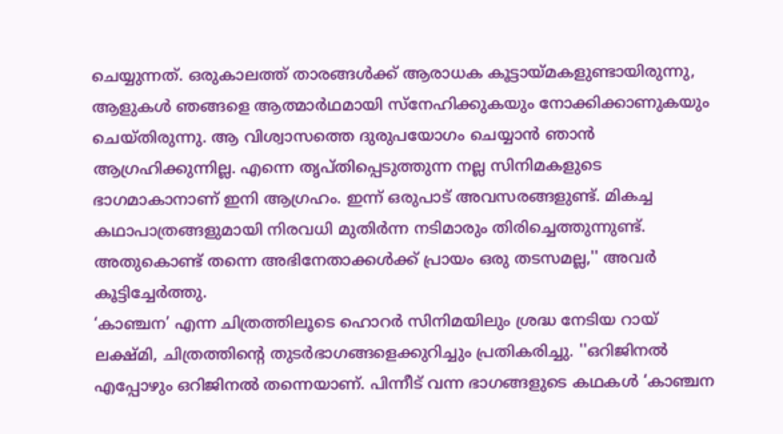ചെയ്യുന്നത്. ഒരുകാലത്ത് താരങ്ങൾക്ക് ആരാധക കൂട്ടായ്മകളുണ്ടായിരുന്നു, ആളുകൾ ഞങ്ങളെ ആത്മാർഥമായി സ്നേഹിക്കുകയും നോക്കിക്കാണുകയും ചെയ്തിരുന്നു. ആ വിശ്വാസത്തെ ദുരുപയോഗം ചെയ്യാൻ ഞാൻ ആഗ്രഹിക്കുന്നില്ല. എന്നെ തൃപ്തിപ്പെടുത്തുന്ന നല്ല സിനിമകളുടെ ഭാഗമാകാനാണ് ഇനി ആഗ്രഹം. ഇന്ന് ഒരുപാട് അവസരങ്ങളുണ്ട്. മികച്ച കഥാപാത്രങ്ങളുമായി നിരവധി മുതിർന്ന നടിമാരും തിരിച്ചെത്തുന്നുണ്ട്. അതുകൊണ്ട് തന്നെ അഭിനേതാക്കൾക്ക് പ്രായം ഒരു തടസമല്ല,'' അവർ കൂട്ടിച്ചേർത്തു.
‘കാഞ്ചന’ എന്ന ചിത്രത്തിലൂടെ ഹൊറർ സിനിമയിലും ശ്രദ്ധ നേടിയ റായ് ലക്ഷ്മി, ചിത്രത്തിന്റെ തുടർഭാഗങ്ങളെക്കുറിച്ചും പ്രതികരിച്ചു. ''ഒറിജിനൽ എപ്പോഴും ഒറിജിനൽ തന്നെയാണ്. പിന്നീട് വന്ന ഭാഗങ്ങളുടെ കഥകൾ ‘കാഞ്ചന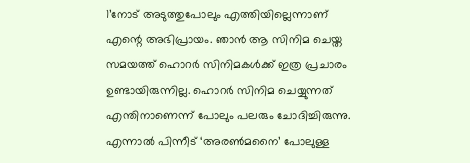1’നോട് അടുത്തുപോലും എത്തിയില്ലെന്നാണ് എന്റെ അഭിപ്രായം. ഞാൻ ആ സിനിമ ചെയ്ത സമയത്ത് ഹൊറർ സിനിമകൾക്ക് ഇത്ര പ്രചാരം ഉണ്ടായിരുന്നില്ല. ഹൊറർ സിനിമ ചെയ്യുന്നത് എന്തിനാണെന്ന് പോലും പലരും ചോദിച്ചിരുന്നു. എന്നാൽ പിന്നീട് ‘അരൺമനൈ’ പോലുള്ള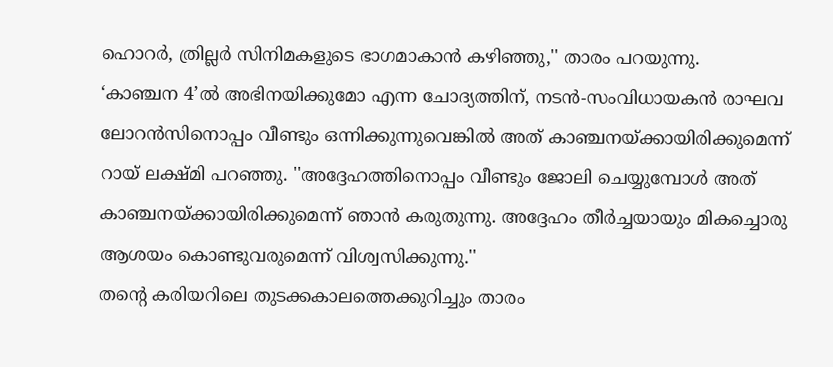ഹൊറർ, ത്രില്ലർ സിനിമകളുടെ ഭാഗമാകാൻ കഴിഞ്ഞു,'' താരം പറയുന്നു.
‘കാഞ്ചന 4’ൽ അഭിനയിക്കുമോ എന്ന ചോദ്യത്തിന്, നടൻ-സംവിധായകൻ രാഘവ ലോറൻസിനൊപ്പം വീണ്ടും ഒന്നിക്കുന്നുവെങ്കിൽ അത് കാഞ്ചനയ്ക്കായിരിക്കുമെന്ന് റായ് ലക്ഷ്മി പറഞ്ഞു. ''അദ്ദേഹത്തിനൊപ്പം വീണ്ടും ജോലി ചെയ്യുമ്പോൾ അത് കാഞ്ചനയ്ക്കായിരിക്കുമെന്ന് ഞാൻ കരുതുന്നു. അദ്ദേഹം തീർച്ചയായും മികച്ചൊരു ആശയം കൊണ്ടുവരുമെന്ന് വിശ്വസിക്കുന്നു.''
തന്റെ കരിയറിലെ തുടക്കകാലത്തെക്കുറിച്ചും താരം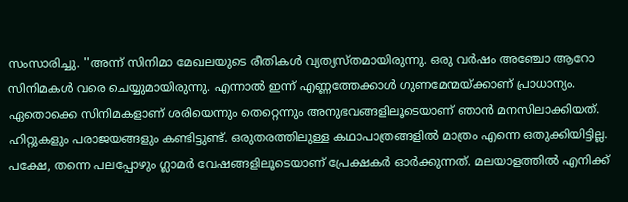സംസാരിച്ചു. ''അന്ന് സിനിമാ മേഖലയുടെ രീതികൾ വ്യത്യസ്തമായിരുന്നു. ഒരു വർഷം അഞ്ചോ ആറോ സിനിമകൾ വരെ ചെയ്യുമായിരുന്നു. എന്നാൽ ഇന്ന് എണ്ണത്തേക്കാൾ ഗുണമേന്മയ്ക്കാണ് പ്രാധാന്യം. ഏതൊക്കെ സിനിമകളാണ് ശരിയെന്നും തെറ്റെന്നും അനുഭവങ്ങളിലൂടെയാണ് ഞാൻ മനസിലാക്കിയത്. ഹിറ്റുകളും പരാജയങ്ങളും കണ്ടിട്ടുണ്ട്. ഒരുതരത്തിലുള്ള കഥാപാത്രങ്ങളിൽ മാത്രം എന്നെ ഒതുക്കിയിട്ടില്ല. പക്ഷേ, തന്നെ പലപ്പോഴും ഗ്ലാമർ വേഷങ്ങളിലൂടെയാണ് പ്രേക്ഷകർ ഓർക്കുന്നത്. മലയാളത്തിൽ എനിക്ക്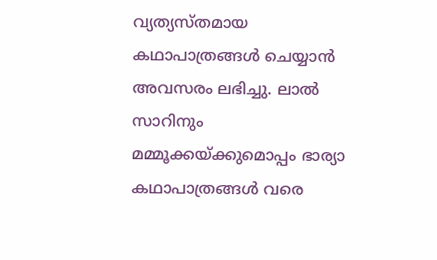വ്യത്യസ്തമായ കഥാപാത്രങ്ങൾ ചെയ്യാൻ അവസരം ലഭിച്ചു. ലാൽ സാറിനും മമ്മൂക്കയ്ക്കുമൊപ്പം ഭാര്യാ കഥാപാത്രങ്ങൾ വരെ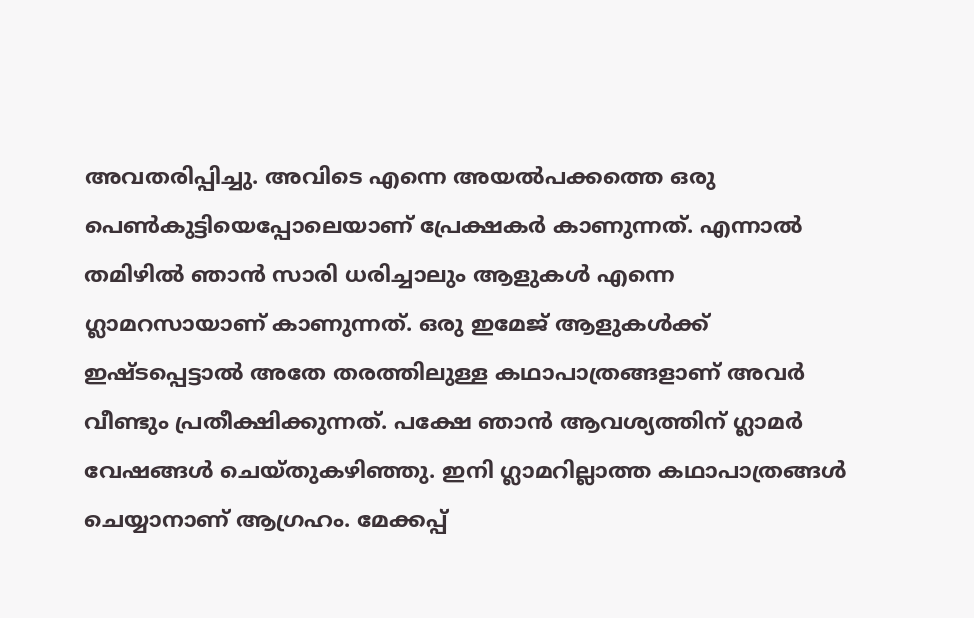അവതരിപ്പിച്ചു. അവിടെ എന്നെ അയൽപക്കത്തെ ഒരു പെൺകുട്ടിയെപ്പോലെയാണ് പ്രേക്ഷകർ കാണുന്നത്. എന്നാൽ തമിഴിൽ ഞാൻ സാരി ധരിച്ചാലും ആളുകൾ എന്നെ ഗ്ലാമറസായാണ് കാണുന്നത്. ഒരു ഇമേജ് ആളുകൾക്ക് ഇഷ്ടപ്പെട്ടാൽ അതേ തരത്തിലുള്ള കഥാപാത്രങ്ങളാണ് അവർ വീണ്ടും പ്രതീക്ഷിക്കുന്നത്. പക്ഷേ ഞാൻ ആവശ്യത്തിന് ഗ്ലാമർ വേഷങ്ങൾ ചെയ്തുകഴിഞ്ഞു. ഇനി ഗ്ലാമറില്ലാത്ത കഥാപാത്രങ്ങൾ ചെയ്യാനാണ് ആഗ്രഹം. മേക്കപ്പ്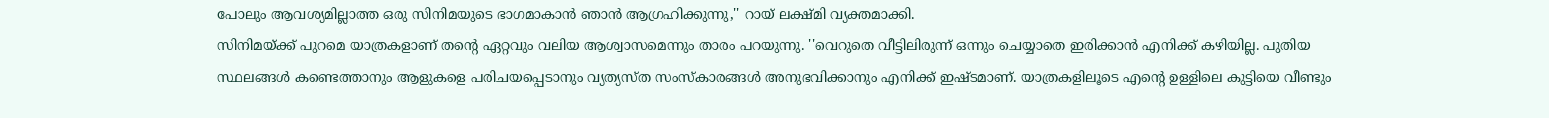പോലും ആവശ്യമില്ലാത്ത ഒരു സിനിമയുടെ ഭാഗമാകാൻ ഞാൻ ആഗ്രഹിക്കുന്നു,'' റായ് ലക്ഷ്മി വ്യക്തമാക്കി.
സിനിമയ്ക്ക് പുറമെ യാത്രകളാണ് തന്റെ ഏറ്റവും വലിയ ആശ്വാസമെന്നും താരം പറയുന്നു. ''വെറുതെ വീട്ടിലിരുന്ന് ഒന്നും ചെയ്യാതെ ഇരിക്കാൻ എനിക്ക് കഴിയില്ല. പുതിയ സ്ഥലങ്ങൾ കണ്ടെത്താനും ആളുകളെ പരിചയപ്പെടാനും വ്യത്യസ്ത സംസ്കാരങ്ങൾ അനുഭവിക്കാനും എനിക്ക് ഇഷ്ടമാണ്. യാത്രകളിലൂടെ എന്റെ ഉള്ളിലെ കുട്ടിയെ വീണ്ടും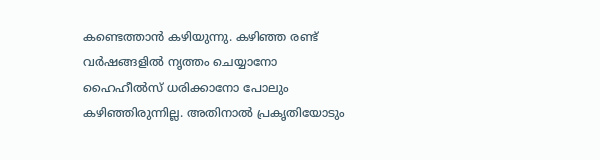കണ്ടെത്താൻ കഴിയുന്നു. കഴിഞ്ഞ രണ്ട് വർഷങ്ങളിൽ നൃത്തം ചെയ്യാനോ ഹൈഹീൽസ് ധരിക്കാനോ പോലും കഴിഞ്ഞിരുന്നില്ല. അതിനാൽ പ്രകൃതിയോടും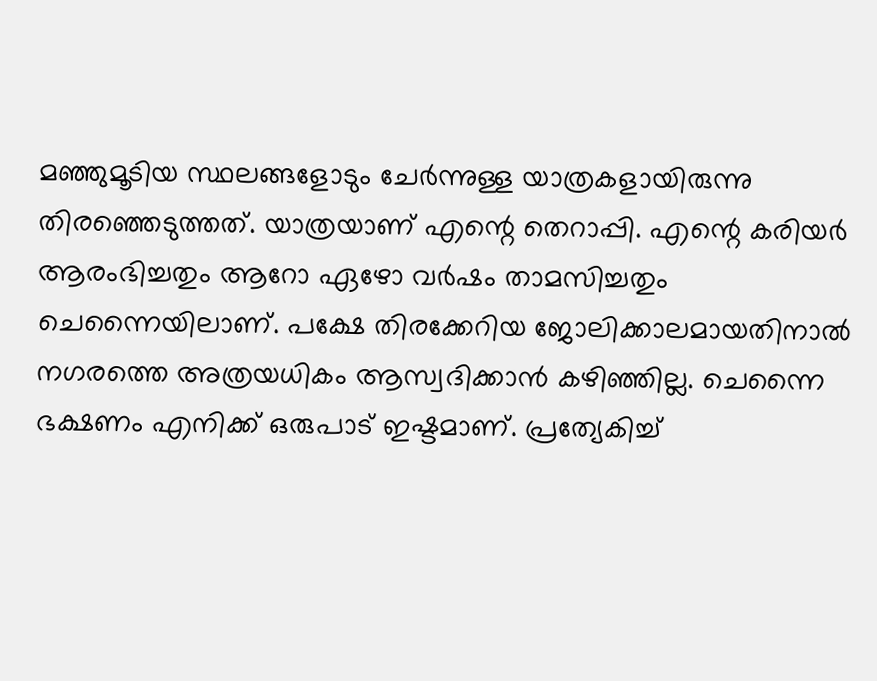മഞ്ഞുമൂടിയ സ്ഥലങ്ങളോടും ചേർന്നുള്ള യാത്രകളായിരുന്നു തിരഞ്ഞെടുത്തത്. യാത്രയാണ് എന്റെ തെറാപ്പി. എന്റെ കരിയർ ആരംഭിച്ചതും ആറോ ഏഴോ വർഷം താമസിച്ചതും ചെന്നൈയിലാണ്. പക്ഷേ തിരക്കേറിയ ജോലിക്കാലമായതിനാൽ നഗരത്തെ അത്രയധികം ആസ്വദിക്കാൻ കഴിഞ്ഞില്ല. ചെന്നൈ ഭക്ഷണം എനിക്ക് ഒരുപാട് ഇഷ്ടമാണ്. പ്രത്യേകിച്ച്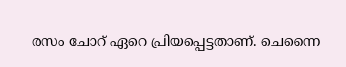രസം ചോറ് ഏറെ പ്രിയപ്പെട്ടതാണ്. ചെന്നൈ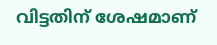വിട്ടതിന് ശേഷമാണ്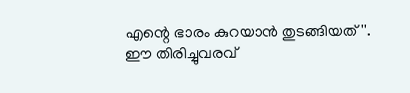എന്റെ ഭാരം കുറയാൻ തുടങ്ങിയത്''.
ഈ തിരിച്ചുവരവ്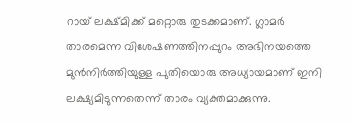റായ് ലക്ഷ്മിക്ക് മറ്റൊരു തുടക്കമാണ്. ഗ്ലാമർ താരമെന്ന വിശേഷണത്തിനപ്പുറം അഭിനയത്തെ മുൻനിർത്തിയുള്ള പുതിയൊരു അധ്യായമാണ് ഇനി ലക്ഷ്യമിടുന്നതെന്ന് താരം വ്യക്തമാക്കുന്നു.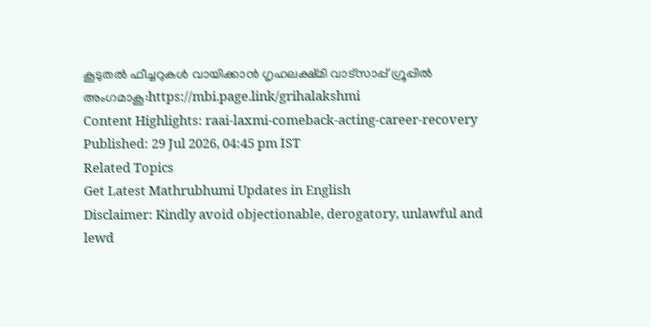കൂടുതൽ ഫീച്ചറുകൾ വായിക്കാൻ ഗൃഹലക്ഷ്മി വാട്സാപ്പ് ഗ്രൂപ്പിൽ അംഗമാകൂ:https://mbi.page.link/grihalakshmi
Content Highlights: raai-laxmi-comeback-acting-career-recovery
Published: 29 Jul 2026, 04:45 pm IST
Related Topics
Get Latest Mathrubhumi Updates in English
Disclaimer: Kindly avoid objectionable, derogatory, unlawful and lewd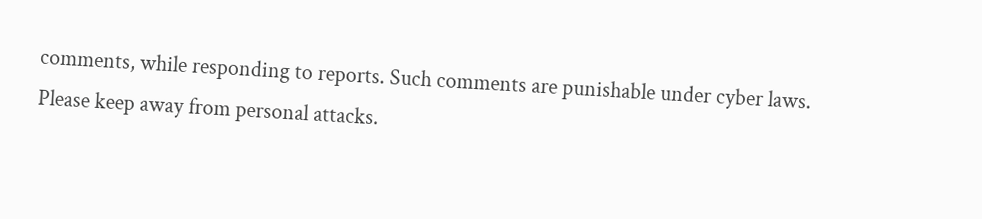comments, while responding to reports. Such comments are punishable under cyber laws. Please keep away from personal attacks.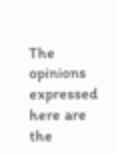The opinions expressed here are the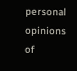personal opinions of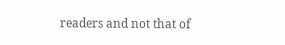readers and not that of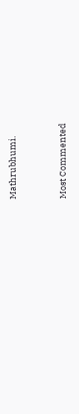Mathrubhumi.



Most Commented